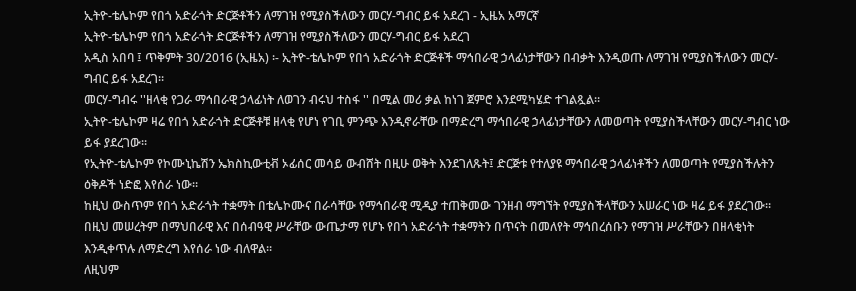ኢትዮ-ቴሌኮም የበጎ አድራጎት ድርጅቶችን ለማገዝ የሚያስችለውን መርሃ-ግብር ይፋ አደረገ - ኢዜአ አማርኛ
ኢትዮ-ቴሌኮም የበጎ አድራጎት ድርጅቶችን ለማገዝ የሚያስችለውን መርሃ-ግብር ይፋ አደረገ
አዲስ አበባ ፤ ጥቅምት 30/2016 (ኢዜአ) ፡- ኢትዮ-ቴሌኮም የበጎ አድራጎት ድርጅቶች ማኅበራዊ ኃላፊነታቸውን በብቃት እንዲወጡ ለማገዝ የሚያስችለውን መርሃ-ግብር ይፋ አደረገ።
መርሃ-ግብሩ ''ዘላቂ የጋራ ማኅበራዊ ኃላፊነት ለወገን ብሩህ ተስፋ '' በሚል መሪ ቃል ከነገ ጀምሮ እንደሚካሄድ ተገልጿል።
ኢትዮ-ቴሌኮም ዛሬ የበጎ አድራጎት ድርጅቶቹ ዘላቂ የሆነ የገቢ ምንጭ እንዲኖራቸው በማድረግ ማኅበራዊ ኃላፊነታቸውን ለመወጣት የሚያስችላቸውን መርሃ-ግብር ነው ይፋ ያደረገው።
የኢትዮ-ቴሌኮም የኮሙኒኬሽን ኤክስኪውቲቭ ኦፊሰር መሳይ ውብሸት በዚሁ ወቅት እንደገለጹት፤ ድርጅቱ የተለያዩ ማኅበራዊ ኃላፊነቶችን ለመወጣት የሚያስችሉትን ዕቅዶች ነድፎ እየሰራ ነው።
ከዚህ ውስጥም የበጎ አድራጎት ተቋማት በቴሌኮሙና በራሳቸው የማኅበራዊ ሚዲያ ተጠቅመው ገንዘብ ማግኘት የሚያስችላቸውን አሠራር ነው ዛሬ ይፋ ያደረገው።
በዚህ መሠረትም በማህበራዊ እና በሰብዓዊ ሥራቸው ውጤታማ የሆኑ የበጎ አድራጎት ተቋማትን በጥናት በመለየት ማኅበረሰቡን የማገዝ ሥራቸውን በዘላቂነት እንዲቀጥሉ ለማድረግ እየሰራ ነው ብለዋል።
ለዚህም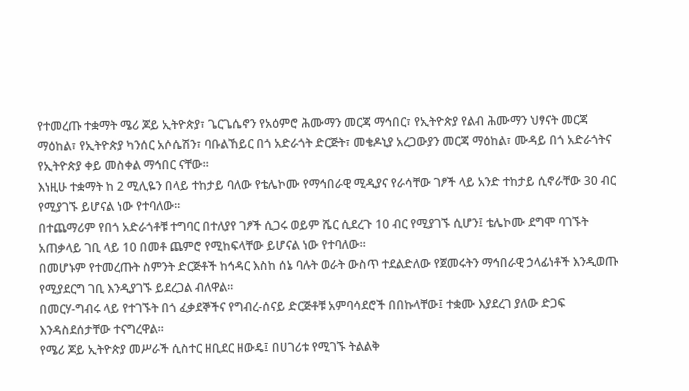የተመረጡ ተቋማት ሜሪ ጆይ ኢትዮጵያ፣ ጌርጌሴኖን የአዕምሮ ሕሙማን መርጃ ማኅበር፣ የኢትዮጵያ የልብ ሕሙማን ህፃናት መርጃ ማዕከል፣ የኢትዮጵያ ካንሰር አሶሴሽን፣ ባቡልኸይር በጎ አድራጎት ድርጅት፣ መቄዶኒያ አረጋውያን መርጃ ማዕከል፣ ሙዳይ በጎ አድራጎትና የኢትዮጵያ ቀይ መስቀል ማኅበር ናቸው።
እነዚሁ ተቋማት ከ 2 ሚሊዬን በላይ ተከታይ ባለው የቴሌኮሙ የማኅበራዊ ሚዲያና የራሳቸው ገፆች ላይ አንድ ተከታይ ሲኖራቸው 30 ብር የሚያገኙ ይሆናል ነው የተባለው።
በተጨማሪም የበጎ አድራጎቶቹ ተግባር በተለያየ ገፆች ሲጋሩ ወይም ሼር ሲደረጉ 10 ብር የሚያገኙ ሲሆን፤ ቴሌኮሙ ደግሞ ባገኙት አጠቃላይ ገቢ ላይ 10 በመቶ ጨምሮ የሚከፍላቸው ይሆናል ነው የተባለው።
በመሆኑም የተመረጡት ስምንት ድርጅቶች ከኅዳር እስከ ሰኔ ባሉት ወራት ውስጥ ተደልድለው የጀመሩትን ማኅበራዊ ኃላፊነቶች እንዲወጡ የሚያደርግ ገቢ እንዲያገኙ ይደረጋል ብለዋል።
በመርሃ-ግብሩ ላይ የተገኙት በጎ ፈቃደኞችና የግብረ-ሰናይ ድርጅቶቹ አምባሳደሮች በበኩላቸው፤ ተቋሙ እያደረገ ያለው ድጋፍ እንዳስደሰታቸው ተናግረዋል።
የሜሪ ጆይ ኢትዮጵያ መሥራች ሲስተር ዘቢደር ዘውዴ፤ በሀገሪቱ የሚገኙ ትልልቅ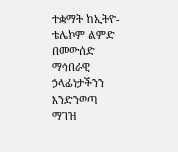ተቋማት ከኢትዮ- ቴሌኮም ልምድ በመውሰድ ማኅበራዊ ኃላፊነታችንን እንድንወጣ ማገዝ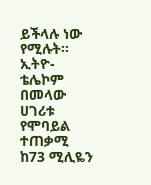ይችላሉ ነው የሚሉት።
ኢትዮ-ቴሌኮም በመላው ሀገሪቱ የሞባይል ተጠቃሚ ከ73 ሚሊዬን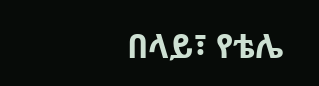በላይ፣ የቴሌ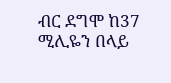ብር ደግሞ ከ37 ሚሊዬን በላይ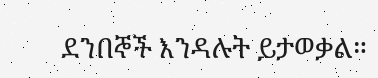ደንበኞች እንዳሉት ይታወቃል።